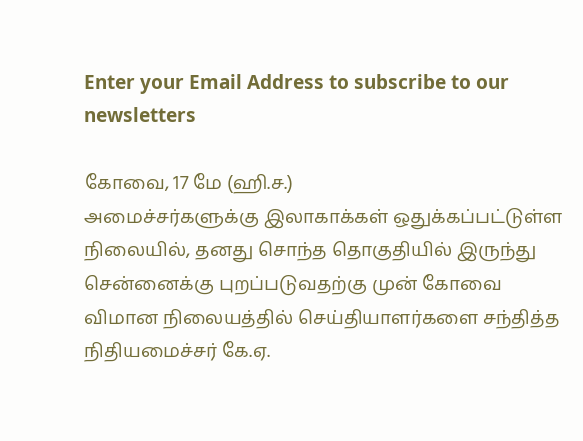Enter your Email Address to subscribe to our newsletters

கோவை, 17 மே (ஹி.ச.)
அமைச்சர்களுக்கு இலாகாக்கள் ஒதுக்கப்பட்டுள்ள நிலையில், தனது சொந்த தொகுதியில் இருந்து சென்னைக்கு புறப்படுவதற்கு முன் கோவை விமான நிலையத்தில் செய்தியாளர்களை சந்தித்த நிதியமைச்சர் கே.ஏ.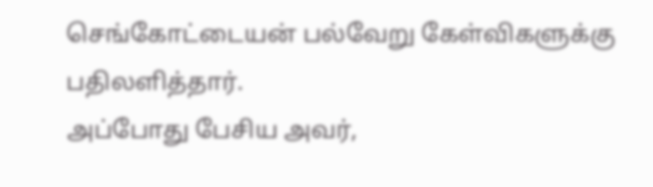செங்கோட்டையன் பல்வேறு கேள்விகளுக்கு பதிலளித்தார்.
அப்போது பேசிய அவர்,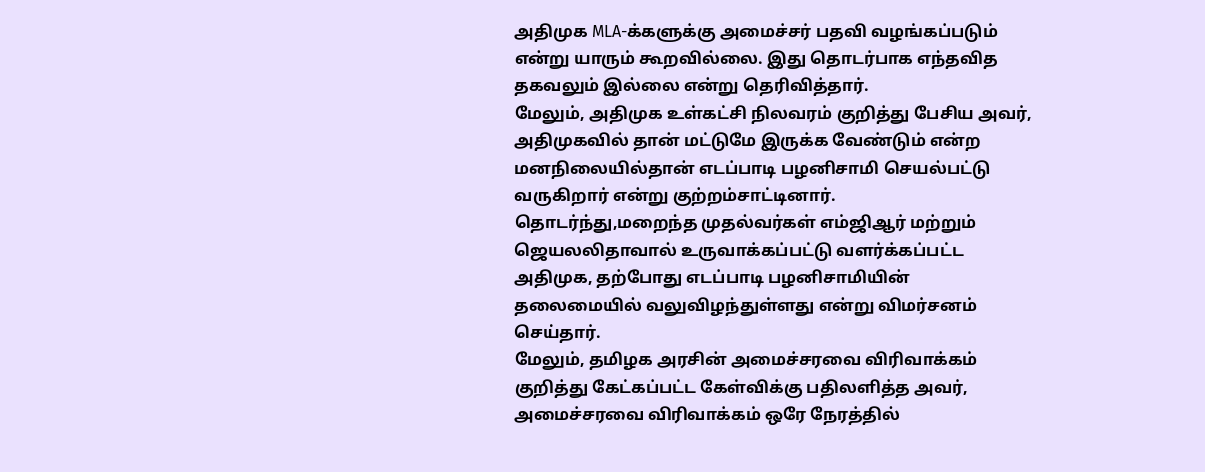அதிமுக MLA-க்களுக்கு அமைச்சர் பதவி வழங்கப்படும் என்று யாரும் கூறவில்லை. இது தொடர்பாக எந்தவித தகவலும் இல்லை என்று தெரிவித்தார்.
மேலும், அதிமுக உள்கட்சி நிலவரம் குறித்து பேசிய அவர்,
அதிமுகவில் தான் மட்டுமே இருக்க வேண்டும் என்ற மனநிலையில்தான் எடப்பாடி பழனிசாமி செயல்பட்டு வருகிறார் என்று குற்றம்சாட்டினார்.
தொடர்ந்து,மறைந்த முதல்வர்கள் எம்ஜிஆர் மற்றும் ஜெயலலிதாவால் உருவாக்கப்பட்டு வளர்க்கப்பட்ட அதிமுக, தற்போது எடப்பாடி பழனிசாமியின் தலைமையில் வலுவிழந்துள்ளது என்று விமர்சனம் செய்தார்.
மேலும், தமிழக அரசின் அமைச்சரவை விரிவாக்கம் குறித்து கேட்கப்பட்ட கேள்விக்கு பதிலளித்த அவர்,
அமைச்சரவை விரிவாக்கம் ஒரே நேரத்தில்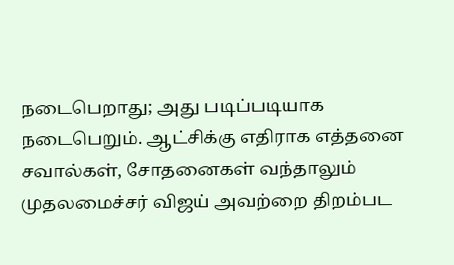நடைபெறாது; அது படிப்படியாக நடைபெறும். ஆட்சிக்கு எதிராக எத்தனை சவால்கள், சோதனைகள் வந்தாலும் முதலமைச்சர் விஜய் அவற்றை திறம்பட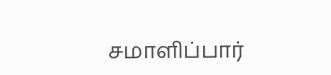சமாளிப்பார்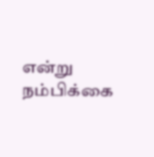என்று நம்பிக்கை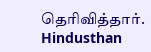தெரிவித்தார்.
Hindusthan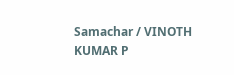Samachar / VINOTH KUMAR P